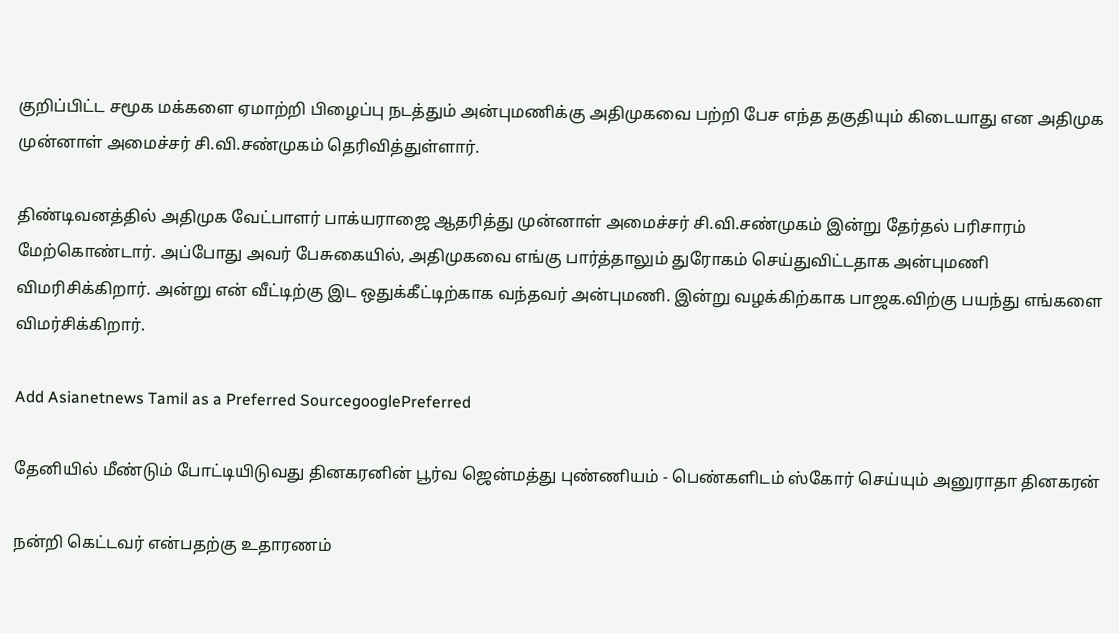குறிப்பிட்ட சமூக மக்களை ஏமாற்றி பிழைப்பு நடத்தும் அன்புமணிக்கு அதிமுகவை பற்றி பேச எந்த தகுதியும் கிடையாது என அதிமுக முன்னாள் அமைச்சர் சி.வி.சண்முகம் தெரிவித்துள்ளார்.

திண்டிவனத்தில் அதிமுக வேட்பாளர் பாக்யராஜை ஆதரித்து முன்னாள் அமைச்சர் சி.வி.சண்முகம் இன்று தேர்தல் பரிசாரம் மேற்கொண்டார். அப்போது அவர் பேசுகையில், அதிமுகவை எங்கு பார்த்தாலும் துரோகம் செய்துவிட்டதாக அன்புமணி விமரிசிக்கிறார். அன்று என் வீட்டிற்கு இட ஒதுக்கீட்டிற்காக வந்தவர் அன்புமணி. இன்று வழக்கிற்காக பாஜக.விற்கு பயந்து எங்களை விமர்சிக்கிறார்.

Add Asianetnews Tamil as a Preferred SourcegooglePreferred

தேனியில் மீண்டும் போட்டியிடுவது தினகரனின் பூர்வ ஜென்மத்து புண்ணியம் - பெண்களிடம் ஸ்கோர் செய்யும் அனுராதா தினகரன்

நன்றி கெட்டவர் என்பதற்கு உதாரணம்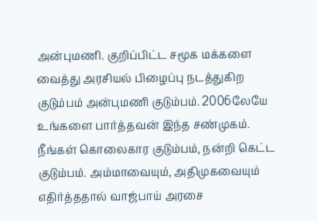அன்புமணி. குறிப்பிட்ட சமூக மக்களை வைத்து அரசியல் பிழைப்பு நடத்துகிற குடும்பம் அன்புமணி குடும்பம். 2006லேயே உங்களை பார்த்தவன் இந்த சண்முகம். நீங்கள் கொலைகார குடும்பம், நன்றி கெட்ட குடும்பம். அம்மாவையும், அதிமுகவையும் எதிர்த்ததால் வாஜ்பாய் அரசை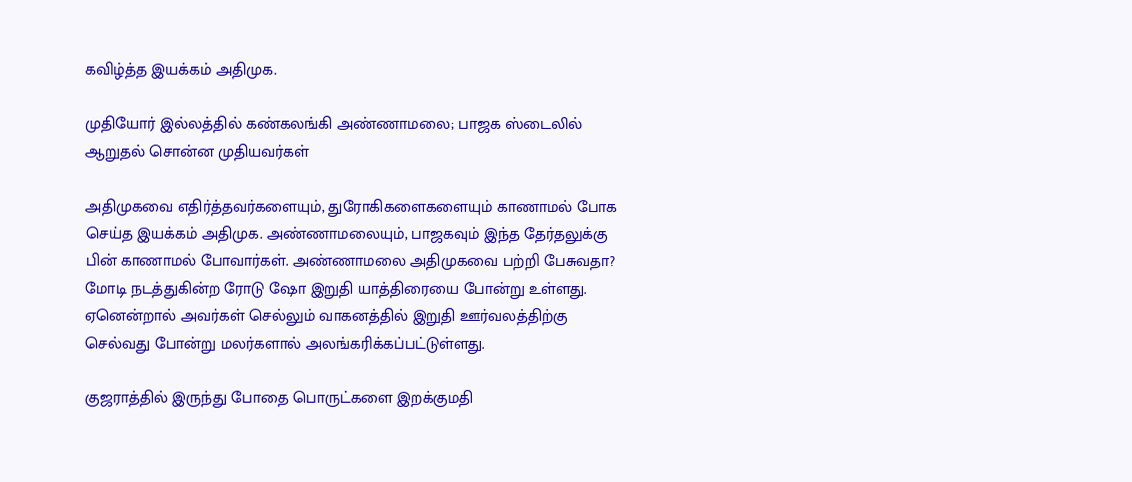கவிழ்த்த இயக்கம் அதிமுக.

முதியோர் இல்லத்தில் கண்கலங்கி அண்ணாமலை; பாஜக ஸ்டைலில் ஆறுதல் சொன்ன முதியவர்கள்

அதிமுகவை எதிர்த்தவர்களையும், துரோகிகளைகளையும் காணாமல் போக செய்த இயக்கம் அதிமுக. அண்ணாமலையும், பாஜகவும் இந்த தேர்தலுக்கு பின் காணாமல் போவார்கள். அண்ணாமலை அதிமுகவை பற்றி பேசுவதா? மோடி நடத்துகின்ற ரோடு ஷோ இறுதி யாத்திரையை போன்று உள்ளது. ஏனென்றால் அவர்கள் செல்லும் வாகனத்தில் இறுதி ஊர்வலத்திற்கு செல்வது போன்று மலர்களால் அலங்கரிக்கப்பட்டுள்ளது.

குஜராத்தில் இருந்து போதை பொருட்களை இறக்குமதி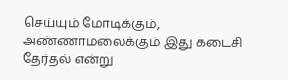செய்யும் மோடிக்கும், அண்ணாமலைக்கும் இது கடைசி தேர்தல் என்று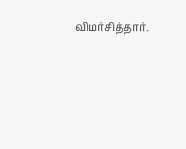விமர்சித்தார்.